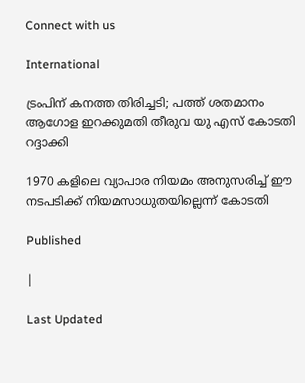Connect with us

International

ട്രംപിന് കനത്ത തിരിച്ചടി; പത്ത് ശതമാനം ആഗോള ഇറക്കുമതി തീരുവ യു എസ് കോടതി റദ്ദാക്കി

1970 കളിലെ വ്യാപാര നിയമം അനുസരിച്ച് ഈ നടപടിക്ക് നിയമസാധുതയില്ലെന്ന് കോടതി

Published

|

Last Updated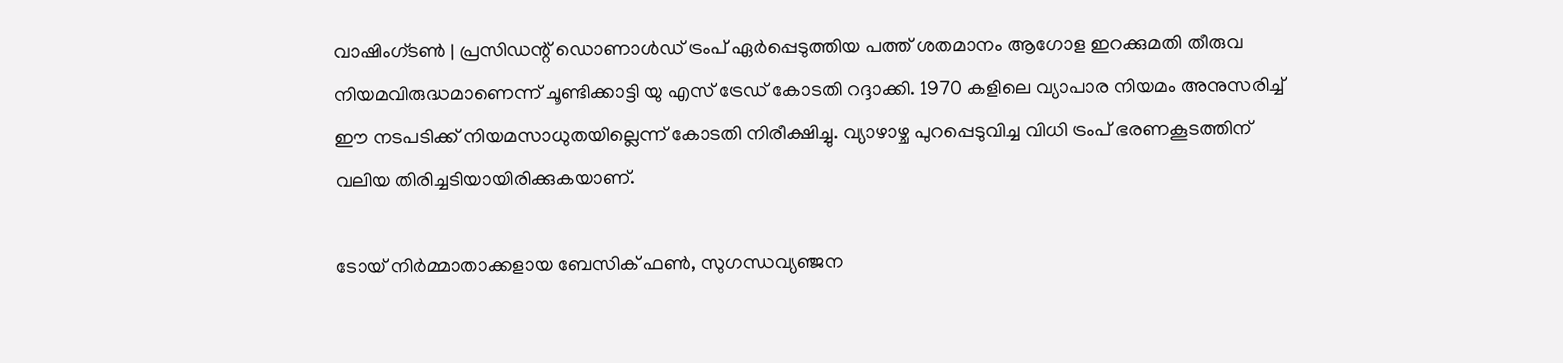വാഷിംഗ്ടൺ | പ്രസിഡന്റ് ഡൊണാൾഡ് ട്രംപ് ഏർപ്പെടുത്തിയ പത്ത് ശതമാനം ആഗോള ഇറക്കുമതി തീരുവ നിയമവിരുദ്ധമാണെന്ന് ചൂണ്ടിക്കാട്ടി യു എസ് ട്രേഡ് കോടതി റദ്ദാക്കി. 1970 കളിലെ വ്യാപാര നിയമം അനുസരിച്ച് ഈ നടപടിക്ക് നിയമസാധുതയില്ലെന്ന് കോടതി നിരീക്ഷിച്ചു. വ്യാഴാഴ്ച പുറപ്പെടുവിച്ച വിധി ട്രംപ് ഭരണകൂടത്തിന് വലിയ തിരിച്ചടിയായിരിക്കുകയാണ്.

ടോയ് നിർമ്മാതാക്കളായ ബേസിക് ഫൺ, സുഗന്ധവ്യഞ്ജന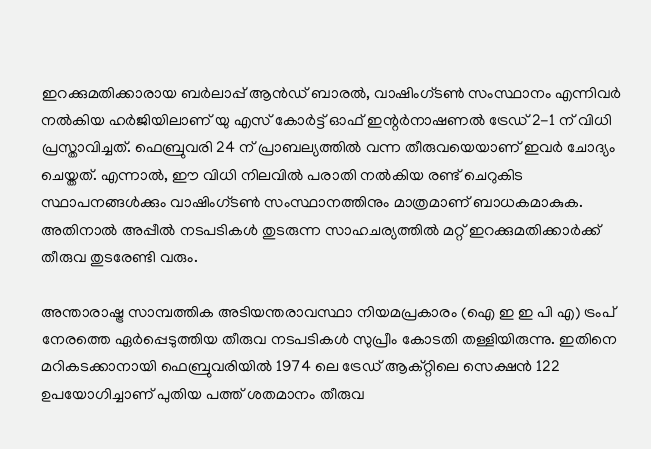ഇറക്കുമതിക്കാരായ ബർലാപ്പ് ആൻഡ് ബാരൽ, വാഷിംഗ്ടൺ സംസ്ഥാനം എന്നിവർ നൽകിയ ഹർജിയിലാണ് യു എസ് കോർട്ട് ഓഫ് ഇന്റർനാഷണൽ ട്രേഡ് 2-1 ന് വിധി പ്രസ്താവിച്ചത്. ഫെബ്രുവരി 24 ന് പ്രാബല്യത്തിൽ വന്ന തീരുവയെയാണ് ഇവർ ചോദ്യം ചെയ്തത്. എന്നാൽ, ഈ വിധി നിലവിൽ പരാതി നൽകിയ രണ്ട് ചെറുകിട സ്ഥാപനങ്ങൾക്കും വാഷിംഗ്ടൺ സംസ്ഥാനത്തിനും മാത്രമാണ് ബാധകമാകുക. അതിനാൽ അപ്പീൽ നടപടികൾ തുടരുന്ന സാഹചര്യത്തിൽ മറ്റ് ഇറക്കുമതിക്കാർക്ക് തീരുവ തുടരേണ്ടി വരും.

അന്താരാഷ്ട്ര സാമ്പത്തിക അടിയന്തരാവസ്ഥാ നിയമപ്രകാരം (ഐ ഇ ഇ പി എ) ട്രംപ് നേരത്തെ ഏർപ്പെടുത്തിയ തീരുവ നടപടികൾ സുപ്രീം കോടതി തള്ളിയിരുന്നു. ഇതിനെ മറികടക്കാനായി ഫെബ്രുവരിയിൽ 1974 ലെ ട്രേഡ് ആക്റ്റിലെ സെക്ഷൻ 122 ഉപയോഗിച്ചാണ് പുതിയ പത്ത് ശതമാനം തീരുവ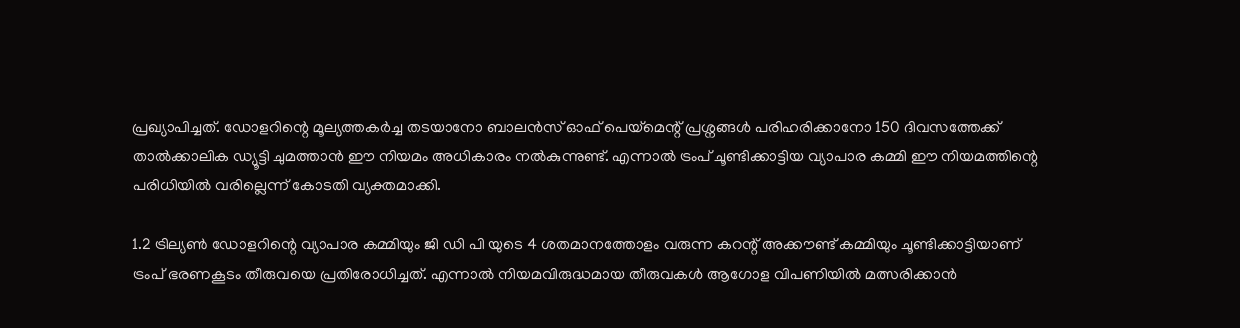പ്രഖ്യാപിച്ചത്. ഡോളറിന്റെ മൂല്യത്തകർച്ച തടയാനോ ബാലൻസ് ഓഫ് പെയ്മെന്റ് പ്രശ്നങ്ങൾ പരിഹരിക്കാനോ 150 ദിവസത്തേക്ക് താൽക്കാലിക ഡ്യൂട്ടി ചുമത്താൻ ഈ നിയമം അധികാരം നൽകുന്നുണ്ട്. എന്നാൽ ട്രംപ് ചൂണ്ടിക്കാട്ടിയ വ്യാപാര കമ്മി ഈ നിയമത്തിന്റെ പരിധിയിൽ വരില്ലെന്ന് കോടതി വ്യക്തമാക്കി.

1.2 ട്രില്യൺ ഡോളറിന്റെ വ്യാപാര കമ്മിയും ജി ഡി പി യുടെ 4 ശതമാനത്തോളം വരുന്ന കറന്റ് അക്കൗണ്ട് കമ്മിയും ചൂണ്ടിക്കാട്ടിയാണ് ട്രംപ് ഭരണകൂടം തീരുവയെ പ്രതിരോധിച്ചത്. എന്നാൽ നിയമവിരുദ്ധമായ തീരുവകൾ ആഗോള വിപണിയിൽ മത്സരിക്കാൻ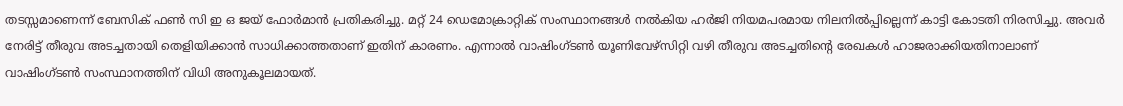തടസ്സമാണെന്ന് ബേസിക് ഫൺ സി ഇ ഒ ജയ് ഫോർമാൻ പ്രതികരിച്ചു. മറ്റ് 24 ഡെമോക്രാറ്റിക് സംസ്ഥാനങ്ങൾ നൽകിയ ഹർജി നിയമപരമായ നിലനിൽപ്പില്ലെന്ന് കാട്ടി കോടതി നിരസിച്ചു. അവർ നേരിട്ട് തീരുവ അടച്ചതായി തെളിയിക്കാൻ സാധിക്കാത്തതാണ് ഇതിന് കാരണം. എന്നാൽ വാഷിംഗ്ടൺ യൂണിവേഴ്സിറ്റി വഴി തീരുവ അടച്ചതിന്റെ രേഖകൾ ഹാജരാക്കിയതിനാലാണ് വാഷിംഗ്ടൺ സംസ്ഥാനത്തിന് വിധി അനുകൂലമായത്.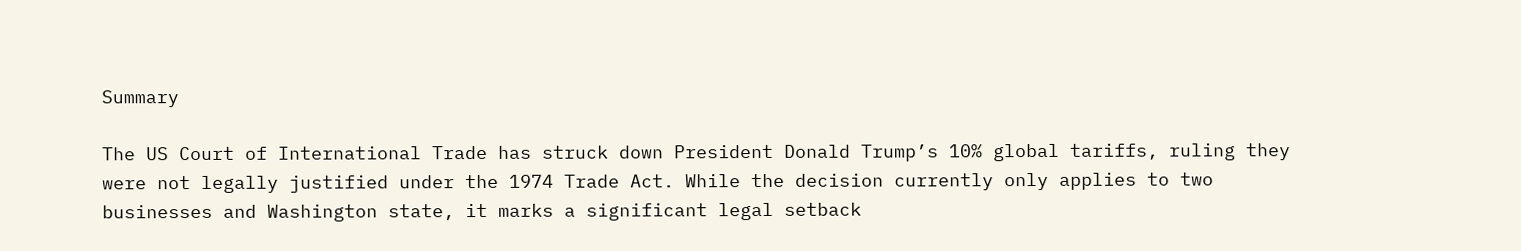Summary

The US Court of International Trade has struck down President Donald Trump’s 10% global tariffs, ruling they were not legally justified under the 1974 Trade Act. While the decision currently only applies to two businesses and Washington state, it marks a significant legal setback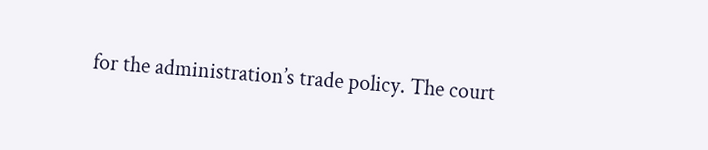for the administration’s trade policy. The court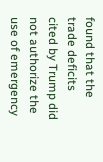found that the trade deficits cited by Trump did not authorize the use of emergency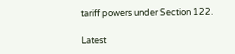tariff powers under Section 122.

Latest